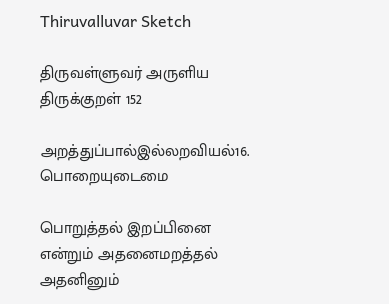Thiruvalluvar Sketch

திருவள்ளுவர் அருளிய
திருக்குறள் 152

அறத்துப்பால்இல்லறவியல்16. பொறையுடைமை

பொறுத்தல் இறப்பினை என்றும் அதனைமறத்தல் அதனினும்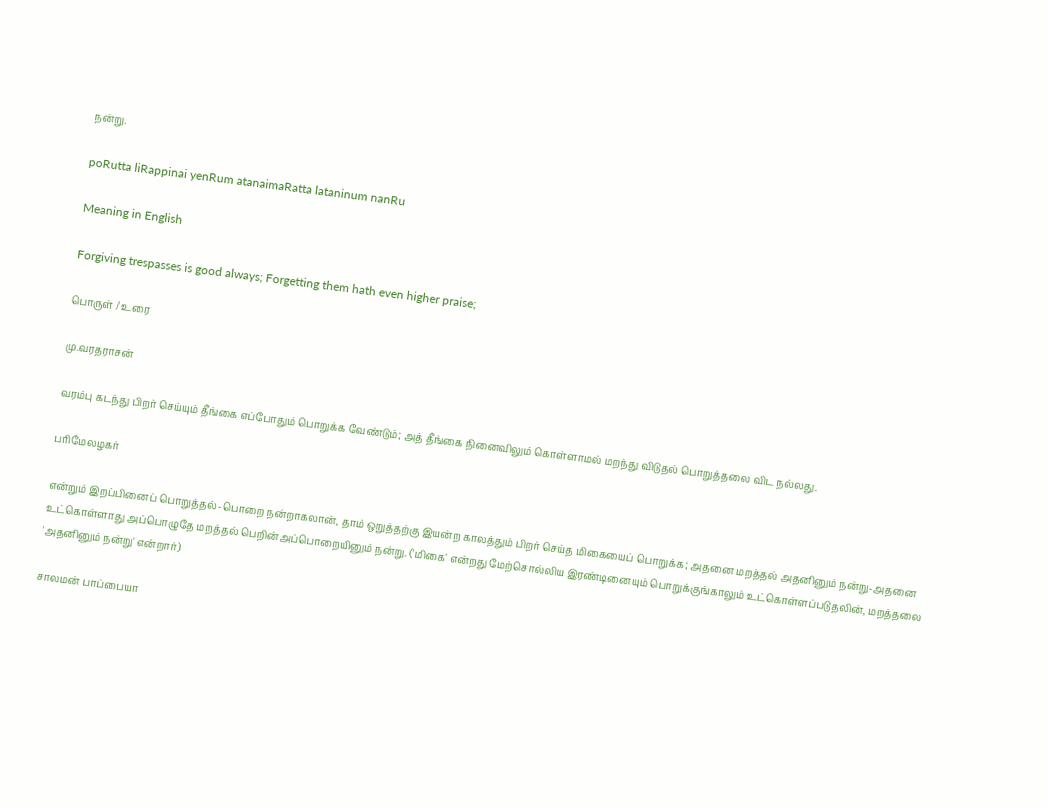நன்று.

poRutta liRappinai yenRum atanaimaRatta lataninum nanRu

Meaning in English

Forgiving trespasses is good always; Forgetting them hath even higher praise;

பொருள் / உரை

மு.வரதராசன்

வரம்பு கடந்து பிறர் செய்யும் தீங்கை எப்போதும் பொறுக்க வேண்டும்; அத் தீங்கை நினைவிலும் கொள்ளாமல் மறந்து விடுதல் பொறுத்தலை விட நல்லது.

பரிமேலழகர்

என்றும் இறப்பினைப் பொறுத்தல்-பொறை நன்றாகலான், தாம் ஒறுத்தற்கு இயன்ற காலத்தும் பிறர் செய்த மிகையைப் பொறுக்க; அதனை மறத்தல் அதனினும் நன்று-அதனை உட்கொள்ளாது அப்பொழுதே மறத்தல் பெறின்அப்பொறையினும் நன்று. ('மிகை' என்றது மேற்சொல்லிய இரண்டினையும் பொறுக்குங்காலும் உட்கொள்ளப்படுதலின், மறத்தலை 'அதனினும் நன்று' என்றார்)

சாலமன் பாப்பையா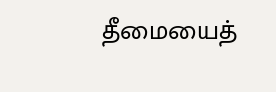தீமையைத்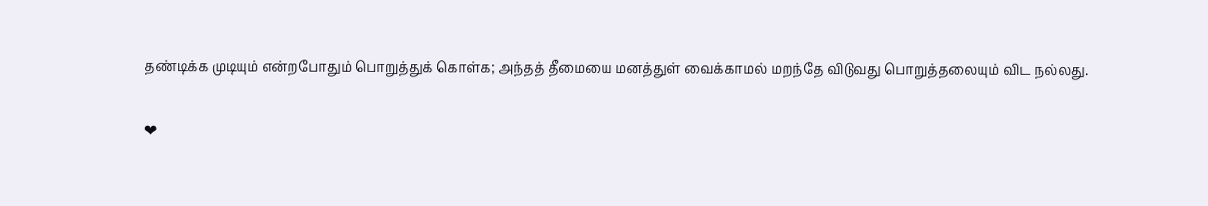தண்டிக்க முடியும் என்றபோதும் பொறுத்துக் கொள்க; அந்தத் தீமையை மனத்துள் வைக்காமல் மறந்தே விடுவது பொறுத்தலையும் விட நல்லது.

❤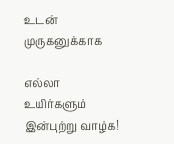உடன் முருகனுக்காக

எல்லா உயிர்களும் இன்புற்று வாழ்க!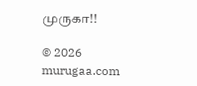முருகா!!

© 2026 murugaa.com